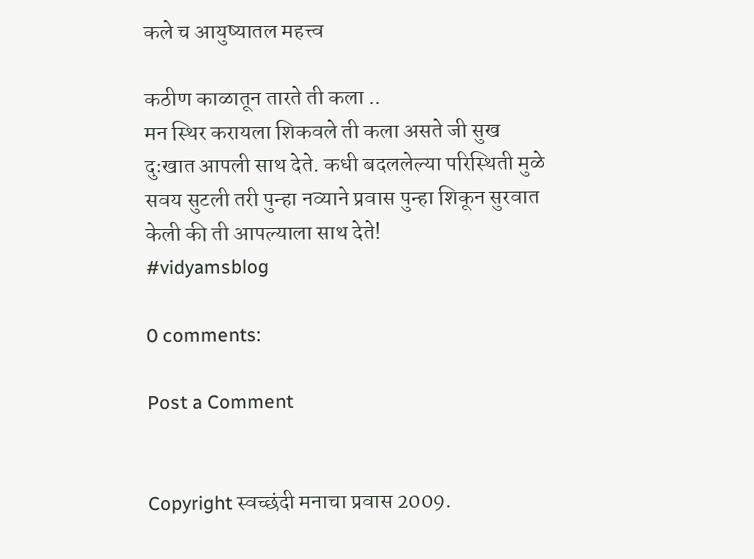कले च आयुष्यातल महत्त्व

कठीण काळातून तारते ती कला ..
मन स्थिर करायला शिकवले ती कला असते जी सुख दुःखात आपली साथ देते. कधी बदललेल्या परिस्थिती मुळे सवय सुटली तरी पुन्हा नव्याने प्रवास पुन्हा शिकून सुरवात केली की ती आपल्याला साथ देते!
#vidyamsblog

0 comments:

Post a Comment


Copyright स्वच्छंदी मनाचा प्रवास 2009.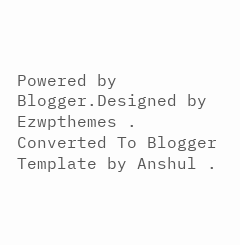Powered by Blogger.Designed by Ezwpthemes .
Converted To Blogger Template by Anshul .